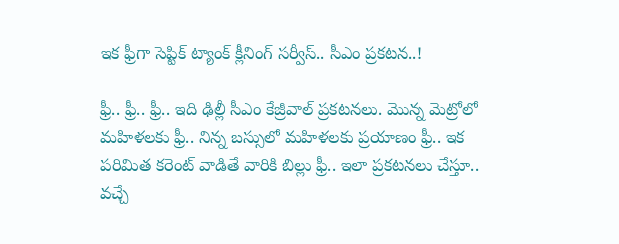ఇక ఫ్రీగా సెప్టిక్ ట్యాంక్ క్లీనింగ్ సర్వీస్.. సీఎం ప్రకటన..!

ఫ్రీ.. ఫ్రీ.. ఫ్రీ.. ఇది ఢిల్లీ సీఎం కేజ్రీవాల్ ప్రకటనలు. మొన్న మెట్రోలో మహిళలకు ఫ్రీ.. నిన్న బస్సులో మహిళలకు ప్రయాణం ఫ్రీ.. ఇక పరిమిత కరెంట్ వాడితే వారికి బిల్లు ఫ్రీ.. ఇలా ప్రకటనలు చేస్తూ.. వచ్చే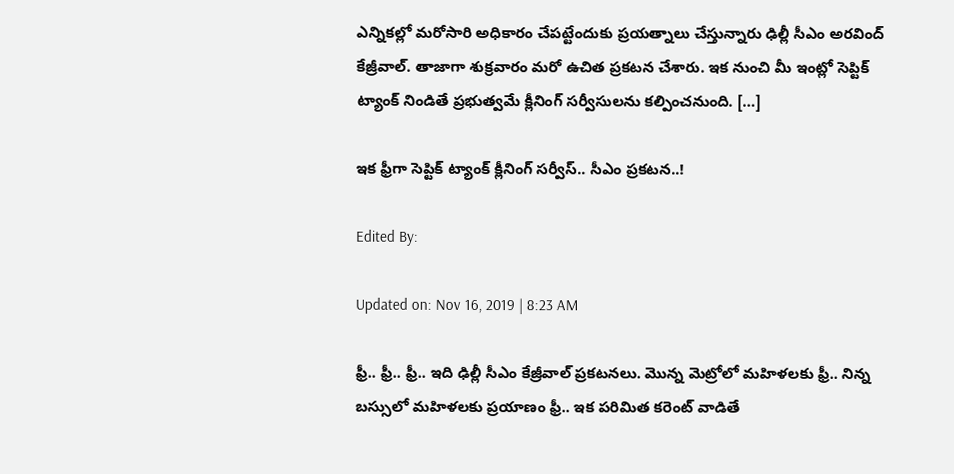ఎన్నికల్లో మరోసారి అధికారం చేపట్టేందుకు ప్రయత్నాలు చేస్తున్నారు ఢిల్లీ సీఎం అరవింద్ కేజ్రీవాల్. తాజాగా శుక్రవారం మరో ఉచిత ప్రకటన చేశారు. ఇక నుంచి మీ ఇంట్లో సెప్టిక్ ట్యాంక్ నిండితే ప్రభుత్వమే క్లీనింగ్ సర్వీసులను కల్పించనుంది. […]

ఇక ఫ్రీగా సెప్టిక్ ట్యాంక్ క్లీనింగ్ సర్వీస్.. సీఎం ప్రకటన..!

Edited By:

Updated on: Nov 16, 2019 | 8:23 AM

ఫ్రీ.. ఫ్రీ.. ఫ్రీ.. ఇది ఢిల్లీ సీఎం కేజ్రీవాల్ ప్రకటనలు. మొన్న మెట్రోలో మహిళలకు ఫ్రీ.. నిన్న బస్సులో మహిళలకు ప్రయాణం ఫ్రీ.. ఇక పరిమిత కరెంట్ వాడితే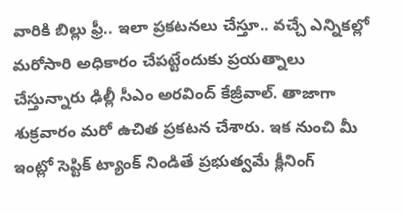వారికి బిల్లు ఫ్రీ.. ఇలా ప్రకటనలు చేస్తూ.. వచ్చే ఎన్నికల్లో మరోసారి అధికారం చేపట్టేందుకు ప్రయత్నాలు చేస్తున్నారు ఢిల్లీ సీఎం అరవింద్ కేజ్రీవాల్. తాజాగా శుక్రవారం మరో ఉచిత ప్రకటన చేశారు. ఇక నుంచి మీ ఇంట్లో సెప్టిక్ ట్యాంక్ నిండితే ప్రభుత్వమే క్లీనింగ్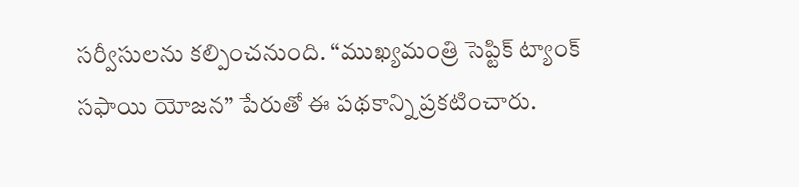సర్వీసులను కల్పించనుంది. “ముఖ్యమంత్రి సెప్టిక్ ట్యాంక్ సఫాయి యోజన” పేరుతో ఈ పథకాన్ని ప్రకటించారు.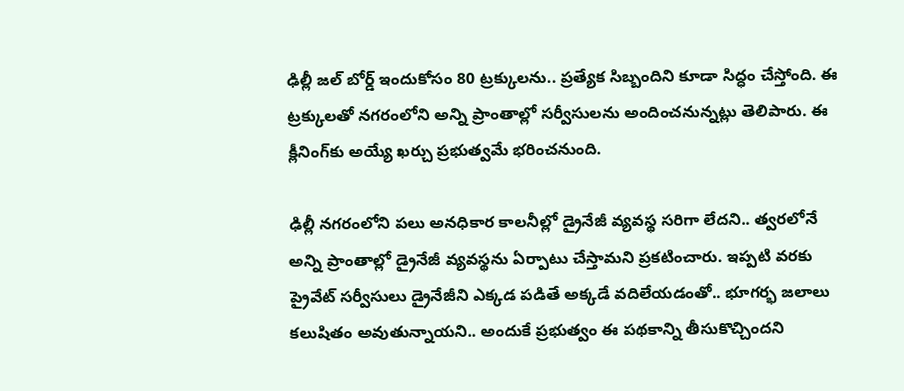ఢిల్లీ జల్ బోర్డ్ ఇందుకోసం 80 ట్రక్కులను.. ప్రత్యేక సిబ్బందిని కూడా సిద్ధం చేస్తోంది. ఈ ట్రక్కులతో నగరంలోని అన్ని ప్రాంతాల్లో సర్వీసులను అందించనున్నట్లు తెలిపారు. ఈ క్లీనింగ్‌కు అయ్యే ఖర్చు ప్రభుత్వమే భరించనుంది.

ఢిల్లీ నగరంలోని పలు అనధికార కాలనీల్లో డ్రైనేజీ వ్యవస్థ సరిగా లేదని.. త్వరలోనే అన్ని ప్రాంతాల్లో డ్రైనేజీ వ్యవస్థను ఏర్పాటు చేస్తామని ప్రకటించారు. ఇప్పటి వరకు ప్రైవేట్ సర్వీసులు డ్రైనేజీని ఎక్కడ పడితే అక్కడే వదిలేయడంతో.. భూగర్భ జలాలు కలుషితం అవుతున్నాయని.. అందుకే ప్రభుత్వం ఈ పథకాన్ని తీసుకొచ్చిందని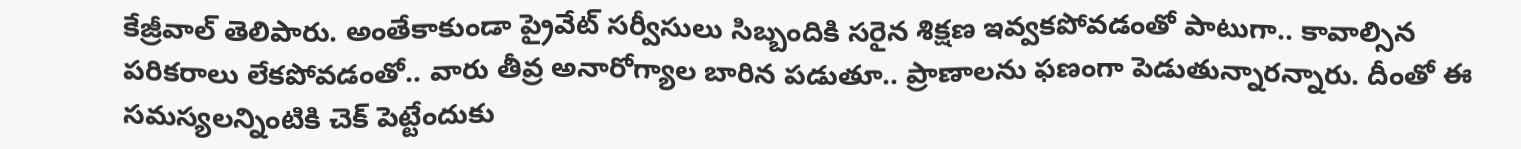కేజ్రీవాల్ తెలిపారు. అంతేకాకుండా ప్రైవేట్ సర్వీసులు సిబ్బందికి సరైన శిక్షణ ఇవ్వకపోవడంతో పాటుగా.. కావాల్సిన పరికరాలు లేకపోవడంతో.. వారు తీవ్ర అనారోగ్యాల బారిన పడుతూ.. ప్రాణాలను ఫణంగా పెడుతున్నారన్నారు. దీంతో ఈ సమస్యలన్నింటికి చెక్ పెట్టేందుకు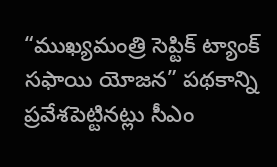“ముఖ్యమంత్రి సెప్టిక్ ట్యాంక్ సఫాయి యోజన” పథకాన్ని ప్రవేశపెట్టినట్లు సీఎం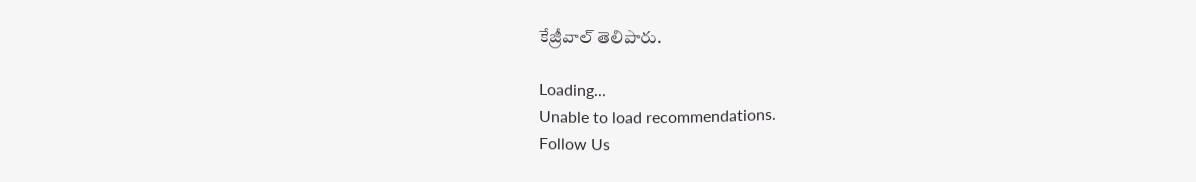కేజ్రీవాల్ తెలిపారు.

Loading...
Unable to load recommendations.
Follow Us